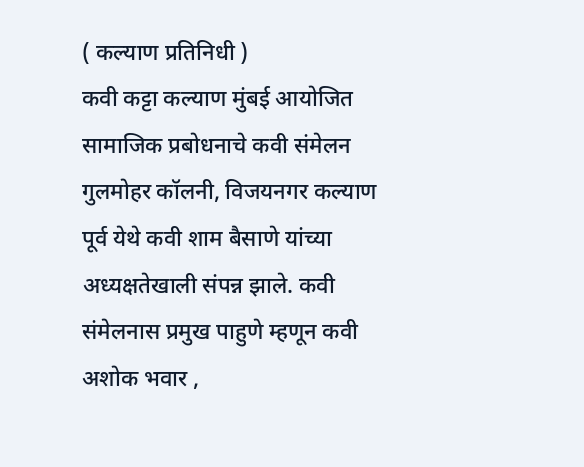( कल्याण प्रतिनिधी )
कवी कट्टा कल्याण मुंबई आयोजित सामाजिक प्रबोधनाचे कवी संमेलन गुलमोहर कॉलनी, विजयनगर कल्याण पूर्व येथे कवी शाम बैसाणे यांच्या अध्यक्षतेखाली संपन्न झाले. कवी संमेलनास प्रमुख पाहुणे म्हणून कवी अशोक भवार ,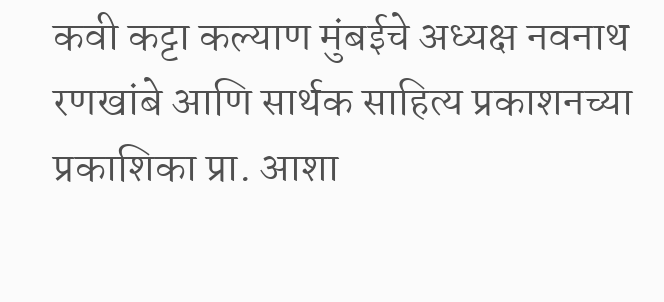कवी कट्टा कल्याण मुंबईचे अध्यक्ष नवनाथ रणखांबे आणि सार्थक साहित्य प्रकाशनच्या प्रकाशिका प्रा. आशा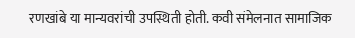रणखांबे या मान्यवरांची उपस्थिती होती. कवी संमेलनात सामाजिक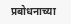प्रबोधनाच्या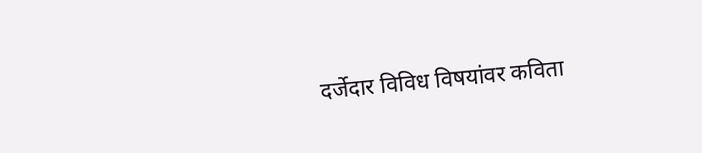दर्जेदार विविध विषयांवर कविता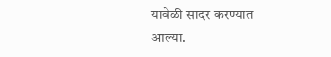यावेळी सादर करण्यात आल्या.